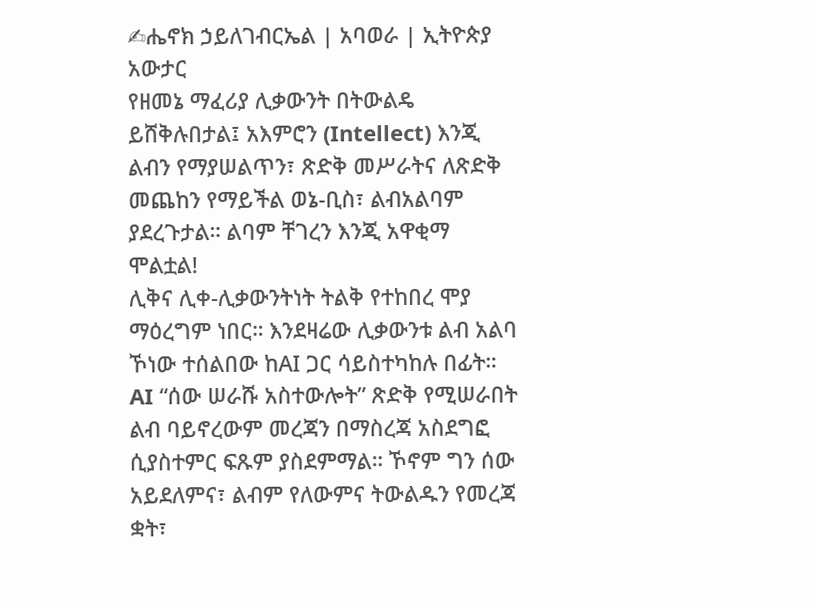✍ሔኖክ ኃይለገብርኤል | አባወራ | ኢትዮጵያ አውታር
የዘመኔ ማፈሪያ ሊቃውንት በትውልዴ ይሸቅሉበታል፤ አእምሮን (Intellect) እንጂ ልብን የማያሠልጥን፣ ጽድቅ መሥራትና ለጽድቅ መጨከን የማይችል ወኔ-ቢስ፣ ልብአልባም ያደረጉታል። ልባም ቸገረን እንጂ አዋቂማ ሞልቷል!
ሊቅና ሊቀ-ሊቃውንትነት ትልቅ የተከበረ ሞያ ማዕረግም ነበር። እንደዛሬው ሊቃውንቱ ልብ አልባ ኾነው ተሰልበው ከAI ጋር ሳይስተካከሉ በፊት።
AI “ሰው ሠራሹ አስተውሎት” ጽድቅ የሚሠራበት ልብ ባይኖረውም መረጃን በማስረጃ አስደግፎ ሲያስተምር ፍጹም ያስደምማል። ኾኖም ግን ሰው አይደለምና፣ ልብም የለውምና ትውልዱን የመረጃ ቋት፣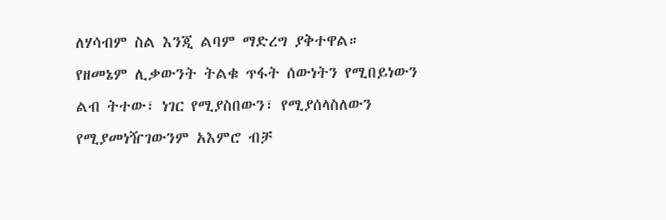ለሃሳብም ስል እንጂ ልባም ማድረግ ያቅተዋል።
የዘመኔም ሊቃውንት ትልቁ ጥፋት ሰውነትን የሚበይነውን ልብ ትተው፣ ነገር የሚያስበውን፣ የሚያሰላስለውን የሚያመነዥገውንም አእምሮ ብቻ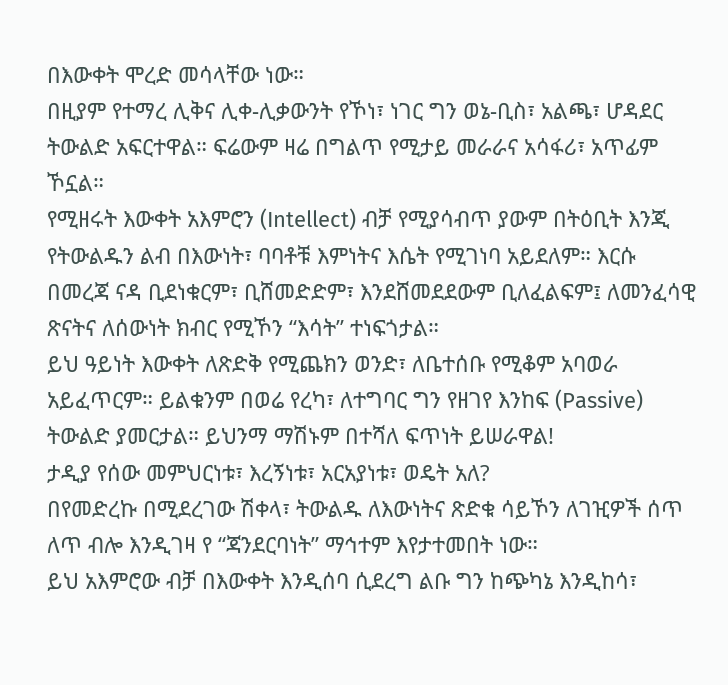በእውቀት ሞረድ መሳላቸው ነው።
በዚያም የተማረ ሊቅና ሊቀ-ሊቃውንት የኾነ፣ ነገር ግን ወኔ-ቢስ፣ አልጫ፣ ሆዳደር ትውልድ አፍርተዋል። ፍሬውም ዛሬ በግልጥ የሚታይ መራራና አሳፋሪ፣ አጥፊም ኾኗል።
የሚዘሩት እውቀት አእምሮን (Intellect) ብቻ የሚያሳብጥ ያውም በትዕቢት እንጂ የትውልዱን ልብ በእውነት፣ ባባቶቹ እምነትና እሴት የሚገነባ አይደለም። እርሱ በመረጃ ናዳ ቢደነቁርም፣ ቢሸመድድም፣ እንደሸመደደውም ቢለፈልፍም፤ ለመንፈሳዊ ጽናትና ለሰውነት ክብር የሚኾን “እሳት” ተነፍጎታል።
ይህ ዓይነት እውቀት ለጽድቅ የሚጨክን ወንድ፣ ለቤተሰቡ የሚቆም አባወራ አይፈጥርም። ይልቁንም በወሬ የረካ፣ ለተግባር ግን የዘገየ እንከፍ (Passive) ትውልድ ያመርታል። ይህንማ ማሽኑም በተሻለ ፍጥነት ይሠራዋል!
ታዲያ የሰው መምህርነቱ፣ እረኝነቱ፣ አርአያነቱ፣ ወዴት አለ?
በየመድረኩ በሚደረገው ሽቀላ፣ ትውልዱ ለእውነትና ጽድቁ ሳይኾን ለገዢዎች ሰጥ ለጥ ብሎ እንዲገዛ የ “ጃንደርባነት” ማኅተም እየታተመበት ነው።
ይህ አእምሮው ብቻ በእውቀት እንዲሰባ ሲደረግ ልቡ ግን ከጭካኔ እንዲከሳ፣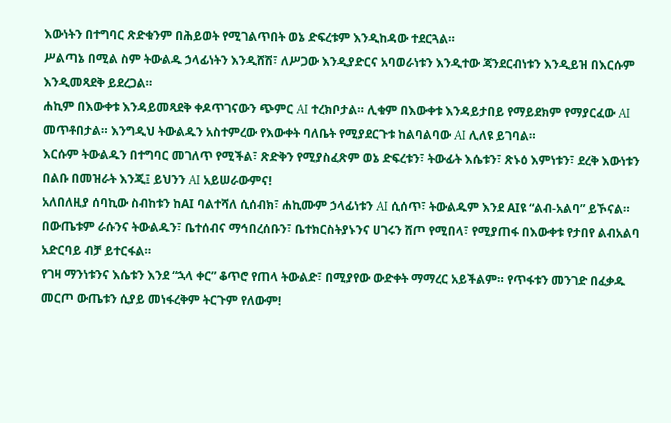እውነትን በተግባር ጽድቁንም በሕይወት የሚገልጥበት ወኔ ድፍረቱም እንዲከዳው ተደርጓል።
ሥልጣኔ በሚል ስም ትውልዱ ኃላፊነትን እንዲሸሽ፣ ለሥጋው እንዲያድርና አባወራነቱን እንዲተው ጃንደርብነቱን እንዲይዝ በእርሱም እንዲመጻደቅ ይደረጋል።
ሐኪም በእውቀቱ እንዳይመጻደቅ ቀዶጥገናውን ጭምር AI ተረክቦታል። ሊቁም በእውቀቱ እንዳይታበይ የማይደክም የማያርፈው AI መጥቶበታል። እንግዲህ ትውልዱን አስተምረው የእውቀት ባለቤት የሚያደርጉቱ ከልባልባው AI ሊለዩ ይገባል።
እርሱም ትውልዱን በተግባር መገለጥ የሚችል፣ ጽድቅን የሚያስፈጽም ወኔ ድፍረቱን፣ ትውፊት እሴቱን፣ ጽኑዕ እምነቱን፣ ደረቅ እውነቱን በልቡ በመዝራት እንጂ፤ ይህንን AI አይሠራውምና!
አለበለዚያ ሰባኪው ስብከቱን ከAI ባልተሻለ ሲሰብክ፣ ሐኪሙም ኃላፊነቱን AI ሲሰጥ፣ ትውልዱም እንደ AIዩ “ልብ-አልባ” ይኾናል።
በውጤቱም ራሱንና ትውልዱን፣ ቤተሰብና ማኅበረሰቡን፣ ቤተክርስትያኑንና ሀገሩን ሸጦ የሚበላ፣ የሚያጠፋ በእውቀቱ የታበየ ልብአልባ አድርባይ ብቻ ይተርፋል።
የገዛ ማንነቱንና እሴቱን እንደ “ኋላ ቀር” ቆጥሮ የጠላ ትውልድ፣ በሚያየው ውድቀት ማማረር አይችልም። የጥፋቱን መንገድ በፈቃዱ መርጦ ውጤቱን ሲያይ መነፋረቅም ትርጉም የለውም!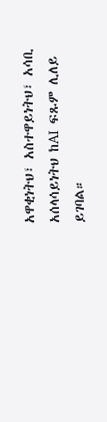አዋቂነትህ፣ አስተዋይነትህ፣ አሳቢ አሰላሳይነትህ ከAI ፍጹም ሊለይ ይገባል።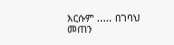እርሱም ..... በገባህ መጠን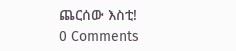ጨርሰው እስቲ!
0 Comments